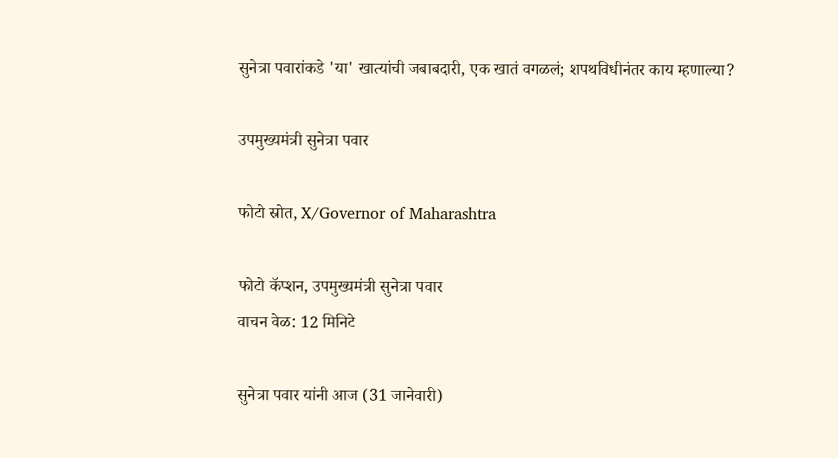सुनेत्रा पवारांकडे 'या' खात्यांची जबाबदारी, एक खातं वगळलं; शपथविधीनंतर काय म्हणाल्या?

उपमुख्यमंत्री सुनेत्रा पवार

फोटो स्रोत, X/Governor of Maharashtra

फोटो कॅप्शन, उपमुख्यमंत्री सुनेत्रा पवार
वाचन वेळ: 12 मिनिटे

सुनेत्रा पवार यांनी आज (31 जानेवारी)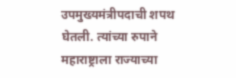उपमुख्यमंत्रीपदाची शपथ घेतली. त्यांच्या रुपाने महाराष्ट्राला राज्याच्या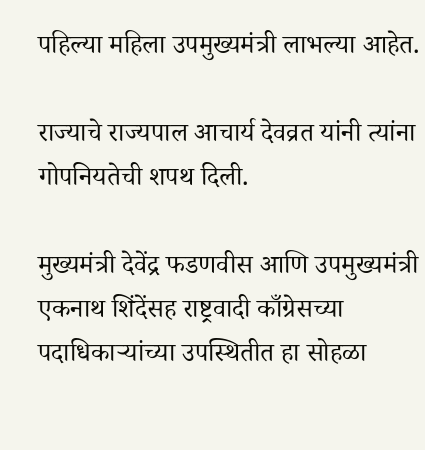पहिल्या महिला उपमुख्यमंत्री लाभल्या आहेत.

राज्याचे राज्यपाल आचार्य देवव्रत यांनी त्यांना गोपनियतेची शपथ दिली.

मुख्यमंत्री देवेंद्र फडणवीस आणि उपमुख्यमंत्री एकनाथ शिंदेंसह राष्ट्रवादी काँग्रेसच्या पदाधिकाऱ्यांच्या उपस्थितीत हा सोहळा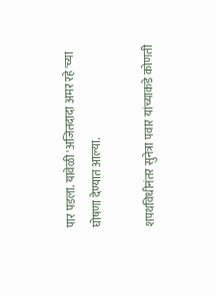पार पडला. यावेळी 'अजितदादा अमर रहे'च्या घोषणा देण्यात आल्या.

शपथविधीनंतर सुनेत्रा पवार यांच्याकडे कोणती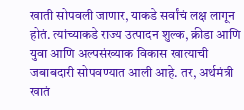खाती सोपवली जाणार, याकडे सर्वांचं लक्ष लागून होतं. त्यांच्याकडे राज्य उत्पादन शुल्क, क्रीडा आणि युवा आणि अल्पसंख्याक विकास खात्याची जबाबदारी सोपवण्यात आली आहे. तर, अर्थमंत्री खातं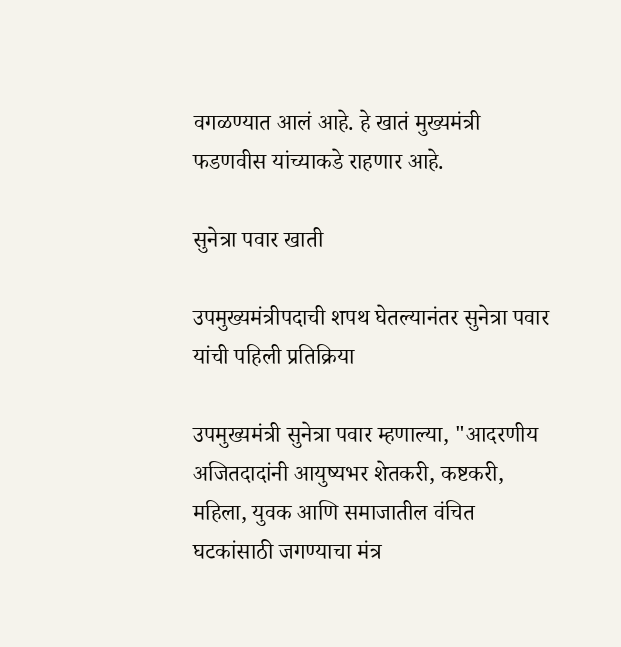वगळण्यात आलं आहे. हे खातं मुख्यमंत्री फडणवीस यांच्याकडे राहणार आहे.

सुनेत्रा पवार खाती

उपमुख्यमंत्रीपदाची शपथ घेतल्यानंतर सुनेत्रा पवार यांची पहिली प्रतिक्रिया

उपमुख्यमंत्री सुनेत्रा पवार म्हणाल्या, "आदरणीय अजितदादांनी आयुष्यभर शेतकरी, कष्टकरी, महिला, युवक आणि समाजातील वंचित घटकांसाठी जगण्याचा मंत्र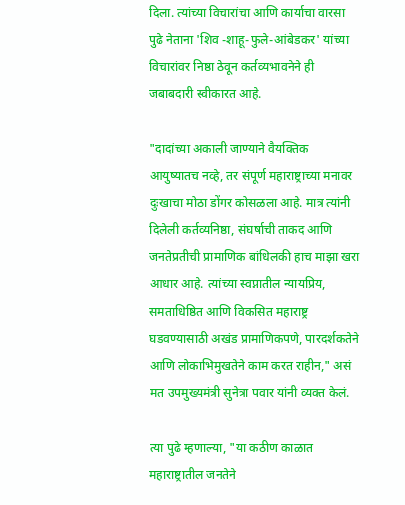दिला. त्यांच्या विचारांचा आणि कार्याचा वारसा पुढे नेताना 'शिव -शाहू-फुले-आंबेडकर' यांच्या विचारांवर निष्ठा ठेवून कर्तव्यभावनेने ही जबाबदारी स्वीकारत आहे.

"दादांच्या अकाली जाण्याने वैयक्तिक आयुष्यातच नव्हे, तर संपूर्ण महाराष्ट्राच्या मनावर दुःखाचा मोठा डोंगर कोसळला आहे. मात्र त्यांनी दिलेली कर्तव्यनिष्ठा, संघर्षाची ताकद आणि जनतेप्रतीची प्रामाणिक बांधिलकी हाच माझा खरा आधार आहे. त्यांच्या स्वप्नातील न्यायप्रिय, समताधिष्ठित आणि विकसित महाराष्ट्र घडवण्यासाठी अखंड प्रामाणिकपणे, पारदर्शकतेने आणि लोकाभिमुखतेने काम करत राहीन," असं मत उपमुख्यमंत्री सुनेत्रा पवार यांनी व्यक्त केलं.

त्या पुढे म्हणाल्या, "या कठीण काळात महाराष्ट्रातील जनतेने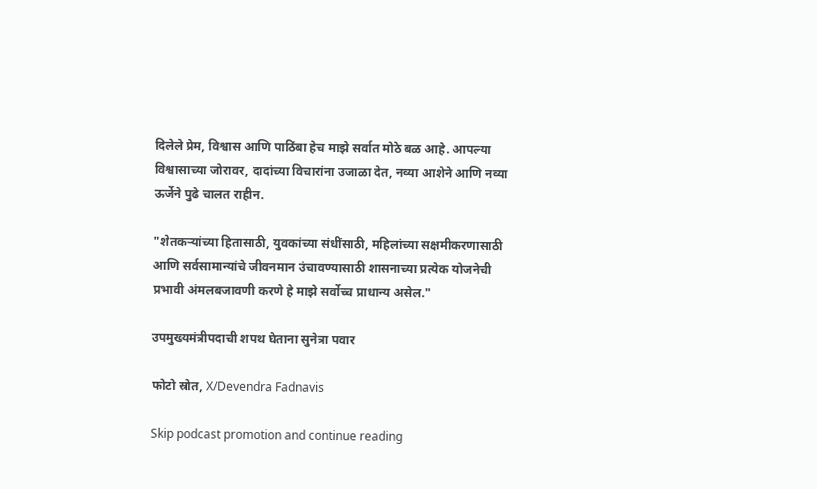दिलेले प्रेम, विश्वास आणि पाठिंबा हेच माझे सर्वात मोठे बळ आहे. आपल्या विश्वासाच्या जोरावर, दादांच्या विचारांना उजाळा देत, नव्या आशेने आणि नव्या ऊर्जेने पुढे चालत राहीन.

"शेतकऱ्यांच्या हितासाठी, युवकांच्या संधींसाठी, महिलांच्या सक्षमीकरणासाठी आणि सर्वसामान्यांचे जीवनमान उंचावण्यासाठी शासनाच्या प्रत्येक योजनेची प्रभावी अंमलबजावणी करणे हे माझे सर्वोच्च प्राधान्य असेल."

उपमुख्यमंत्रीपदाची शपथ घेताना सुनेत्रा पवार

फोटो स्रोत, X/Devendra Fadnavis

Skip podcast promotion and continue reading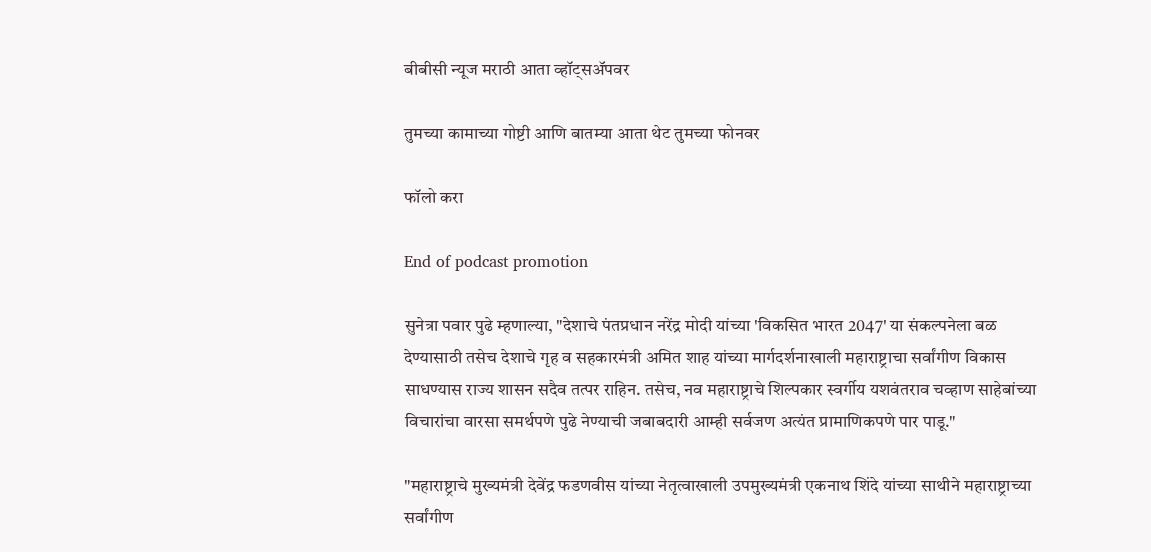बीबीसी न्यूज मराठी आता व्हॉट्सॲपवर

तुमच्या कामाच्या गोष्टी आणि बातम्या आता थेट तुमच्या फोनवर

फॉलो करा

End of podcast promotion

सुनेत्रा पवार पुढे म्हणाल्या, "देशाचे पंतप्रधान नरेंद्र मोदी यांच्या 'विकसित भारत 2047' या संकल्पनेला बळ देण्यासाठी तसेच देशाचे गृह व सहकारमंत्री अमित शाह यांच्या मार्गदर्शनाखाली महाराष्ट्राचा सर्वांगीण विकास साधण्यास राज्य शासन सदैव तत्पर राहिन. तसेच, नव महाराष्ट्राचे शिल्पकार स्वर्गीय यशवंतराव चव्हाण साहेबांच्या विचारांचा वारसा समर्थपणे पुढे नेण्याची जबाबदारी आम्ही सर्वजण अत्यंत प्रामाणिकपणे पार पाडू."

"महाराष्ट्राचे मुख्यमंत्री देवेंद्र फडणवीस यांच्या नेतृत्वाखाली उपमुख्यमंत्री एकनाथ शिंदे यांच्या साथीने महाराष्ट्राच्या सर्वांगीण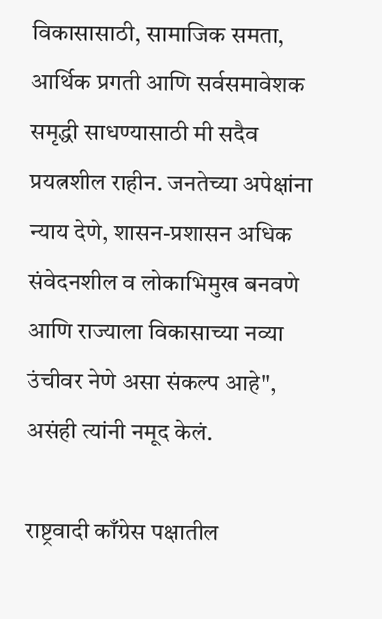विकासासाठी, सामाजिक समता, आर्थिक प्रगती आणि सर्वसमावेशक समृद्धी साधण्यासाठी मी सदैव प्रयत्नशील राहीन. जनतेच्या अपेक्षांना न्याय देणे, शासन-प्रशासन अधिक संवेदनशील व लोकाभिमुख बनवणे आणि राज्याला विकासाच्या नव्या उंचीवर नेणे असा संकल्प आहे", असंही त्यांनी नमूद केलं.

राष्ट्रवादी काँग्रेस पक्षातील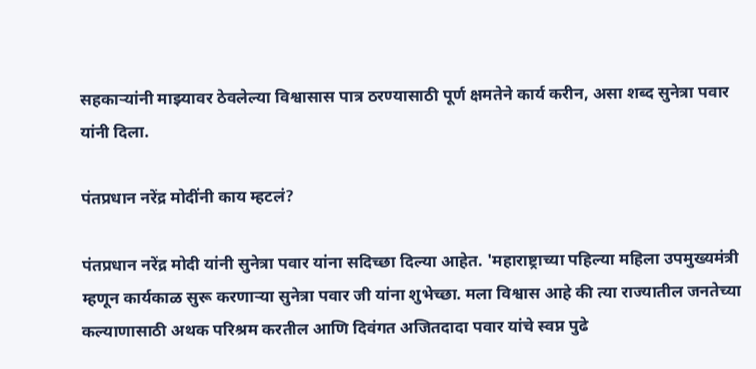सहकाऱ्यांनी माझ्यावर ठेवलेल्या विश्वासास पात्र ठरण्यासाठी पूर्ण क्षमतेने कार्य करीन, असा शब्द सुनेत्रा पवार यांनी दिला.

पंतप्रधान नरेंद्र मोदींनी काय म्हटलं?

पंतप्रधान नरेंद्र मोदी यांनी सुनेत्रा पवार यांना सदिच्छा दिल्या आहेत. 'महाराष्ट्राच्या पहिल्या महिला उपमुख्यमंत्री म्हणून कार्यकाळ सुरू करणाऱ्या सुनेत्रा पवार जी यांना शुभेच्छा. मला विश्वास आहे की त्या राज्यातील जनतेच्या कल्याणासाठी अथक परिश्रम करतील आणि दिवंगत अजितदादा पवार यांचे स्वप्न पुढे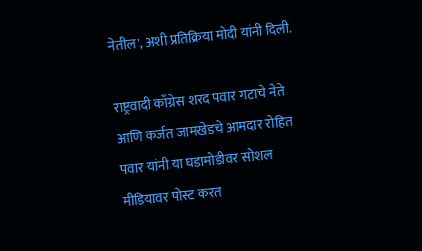नेतील', अशी प्रतिक्रिया मोदी यांनी दिली.

राष्ट्रवादी काँग्रेस शरद पवार गटाचे नेते आणि कर्जत जामखेडचे आमदार रोहित पवार यांनी या घडामोडीवर सोशल मीडियावर पोस्ट करत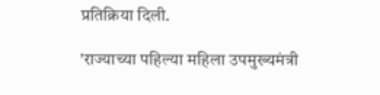प्रतिक्रिया दिली.

'राज्याच्या पहिल्या महिला उपमुख्यमंत्री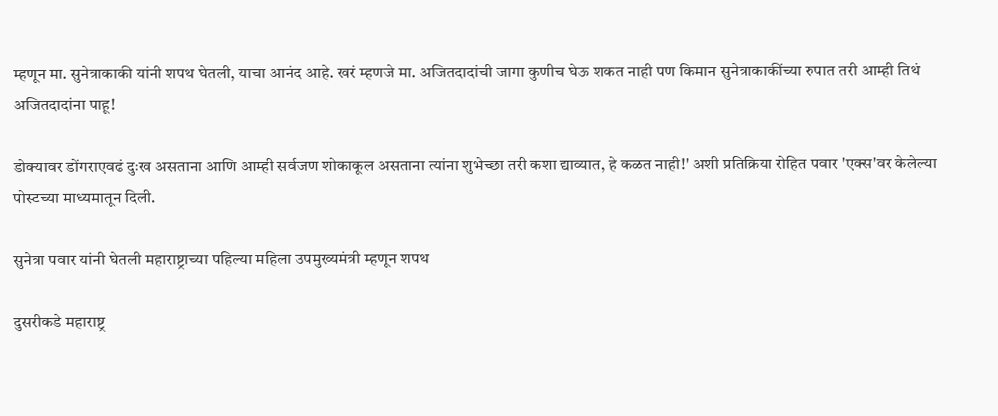म्हणून मा. सुनेत्राकाकी यांनी शपथ घेतली, याचा आनंद आहे. खरं म्हणजे मा. अजितदादांची जागा कुणीच घेऊ शकत नाही पण किमान सुनेत्राकाकींच्या रुपात तरी आम्ही तिथं अजितदादांना पाहू!

डोक्यावर डोंगराएवढं दुःख असताना आणि आम्ही सर्वजण शोकाकूल असताना त्यांना शुभेच्छा तरी कशा द्याव्यात, हे कळत नाही!' अशी प्रतिक्रिया रोहित पवार 'एक्स'वर केलेल्या पोस्टच्या माध्यमातून दिली.

सुनेत्रा पवार यांनी घेतली महाराष्ट्राच्या पहिल्या महिला उपमुख्यमंत्री म्हणून शपथ

दुसरीकडे महाराष्ट्र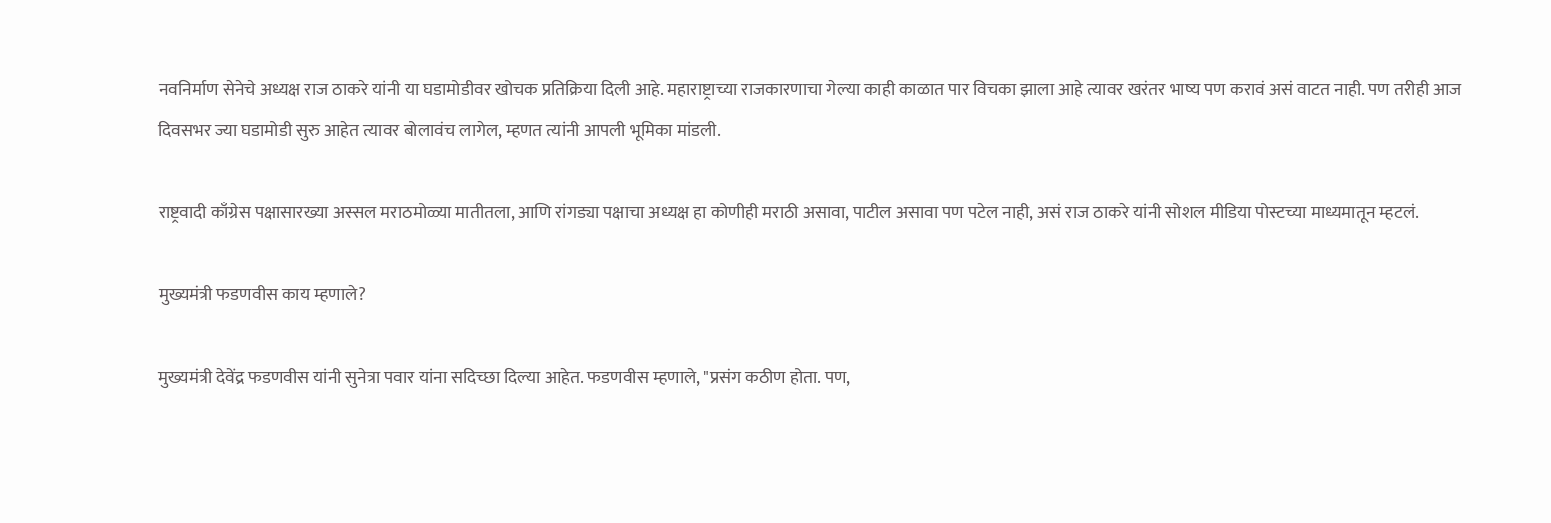नवनिर्माण सेनेचे अध्यक्ष राज ठाकरे यांनी या घडामोडीवर खोचक प्रतिक्रिया दिली आहे. महाराष्ट्राच्या राजकारणाचा गेल्या काही काळात पार विचका झाला आहे त्यावर खरंतर भाष्य पण करावं असं वाटत नाही. पण तरीही आज दिवसभर ज्या घडामोडी सुरु आहेत त्यावर बोलावंच लागेल, म्हणत त्यांनी आपली भूमिका मांडली.

राष्ट्रवादी काँग्रेस पक्षासारख्या अस्सल मराठमोळ्या मातीतला, आणि रांगड्या पक्षाचा अध्यक्ष हा कोणीही मराठी असावा, पाटील असावा पण पटेल नाही, असं राज ठाकरे यांनी सोशल मीडिया पोस्टच्या माध्यमातून म्हटलं.

मुख्यमंत्री फडणवीस काय म्हणाले?

मुख्यमंत्री देवेंद्र फडणवीस यांनी सुनेत्रा पवार यांना सदिच्छा दिल्या आहेत. फडणवीस म्हणाले, "प्रसंग कठीण होता. पण,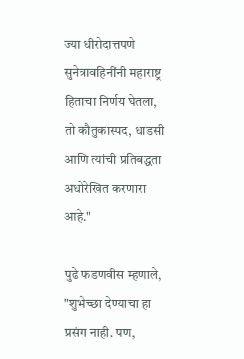ज्या धीरोदात्तपणे सुनेत्रावहिनींनी महाराष्ट्र हिताचा निर्णय घेतला, तो कौतुकास्पद, धाडसी आणि त्यांची प्रतिबद्धता अधोरेखित करणारा आहे."

पुढे फडणवीस म्हणाले, "शुभेच्छा देण्याचा हा प्रसंग नाही. पण,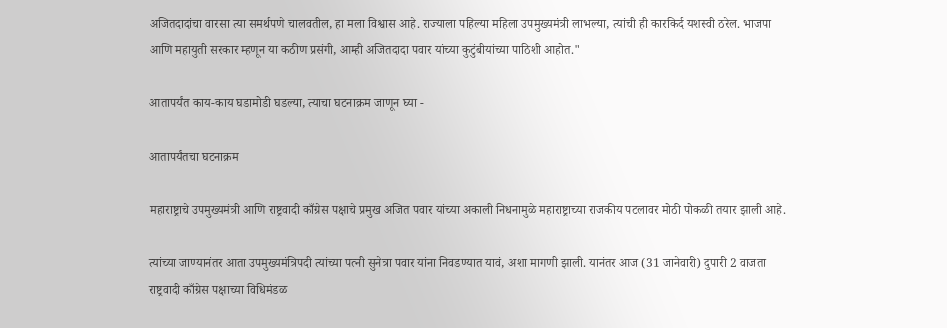अजितदादांचा वारसा त्या समर्थपणे चालवतील, हा मला विश्वास आहे. राज्याला पहिल्या महिला उपमुख्यमंत्री लाभल्या, त्यांची ही कारकिर्द यशस्वी ठरेल. भाजपा आणि महायुती सरकार म्हणून या कठीण प्रसंगी, आम्ही अजितदादा पवार यांच्या कुटुंबीयांच्या पाठिशी आहोत."

आतापर्यंत काय-काय घडामोडी घडल्या, त्याचा घटनाक्रम जाणून घ्या -

आतापर्यंतचा घटनाक्रम

महाराष्ट्राचे उपमुख्यमंत्री आणि राष्ट्रवादी काँग्रेस पक्षाचे प्रमुख अजित पवार यांच्या अकाली निधनामुळे महाराष्ट्राच्या राजकीय पटलावर मोठी पोकळी तयार झाली आहे.

त्यांच्या जाण्यानंतर आता उपमुख्यमंत्रिपदी त्यांच्या पत्नी सुनेत्रा पवार यांना निवडण्यात यावं, अशा मागणी झाली. यानंतर आज (31 जानेवारी) दुपारी 2 वाजता राष्ट्रवादी काँग्रेस पक्षाच्या विधिमंडळ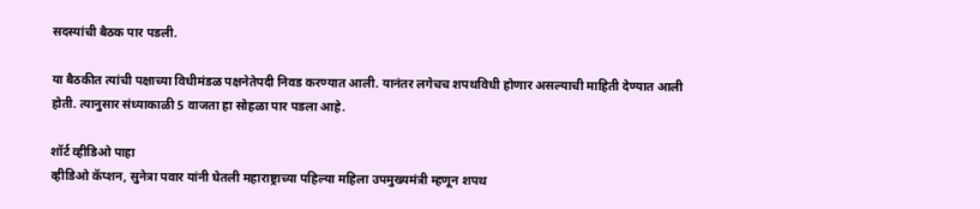सदस्यांची बैठक पार पडली.

या बैठकीत त्यांची पक्षाच्या विधीमंडळ पक्षनेतेपदी निवड करण्यात आली. यानंतर लगेचच शपथविधी होणार असल्याची माहिती देण्यात आली होती. त्यानुसार संध्याकाळी 5 वाजता हा सोहळा पार पडला आहे.

शॉर्ट व्हीडिओ पाहा
व्हीडिओ कॅप्शन, सुनेत्रा पवार यांनी घेतली महाराष्ट्राच्या पहिल्या महिला उपमुख्यमंत्री म्हणून शपथ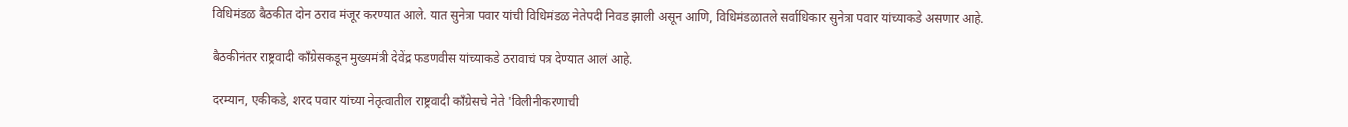विधिमंडळ बैठकीत दोन ठराव मंजूर करण्यात आले. यात सुनेत्रा पवार यांची विधिमंडळ नेतेपदी निवड झाली असून आणि, विधिमंडळातले सर्वाधिकार सुनेत्रा पवार यांच्याकडे असणार आहे.

बैठकीनंतर राष्ट्रवादी काँग्रेसकडून मुख्यमंत्री देवेंद्र फडणवीस यांच्याकडे ठरावाचं पत्र देण्यात आलं आहे.

दरम्यान, एकीकडे, शरद पवार यांच्या नेतृत्वातील राष्ट्रवादी काँग्रेसचे नेते 'विलीनीकरणाची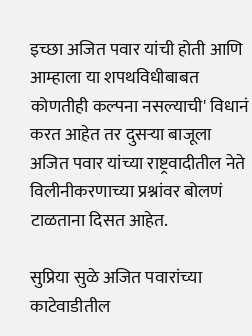इच्छा अजित पवार यांची होती आणि आम्हाला या शपथविधीबाबत कोणतीही कल्पना नसल्याची' विधानं करत आहेत तर दुसऱ्या बाजूला अजित पवार यांच्या राष्ट्रवादीतील नेते विलीनीकरणाच्या प्रश्नांवर बोलणं टाळताना दिसत आहेत.

सुप्रिया सुळे अजित पवारांच्या काटेवाडीतील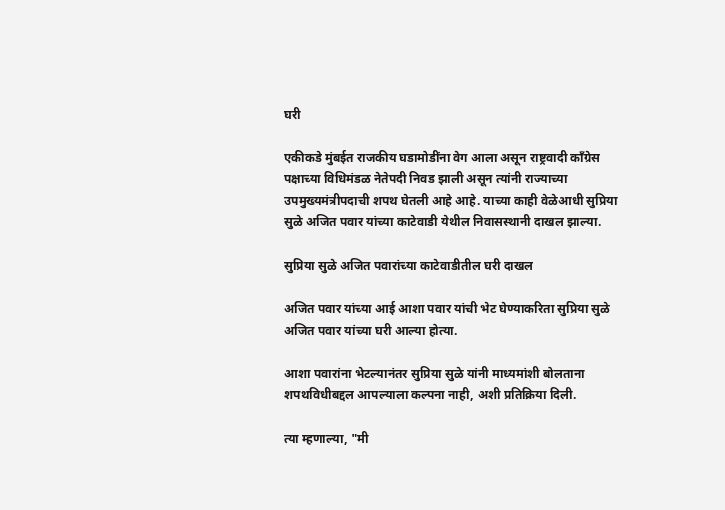घरी

एकीकडे मुंबईत राजकीय घडामोडींना वेग आला असून राष्ट्रवादी काँग्रेस पक्षाच्या विधिमंडळ नेतेपदी निवड झाली असून त्यांनी राज्याच्या उपमुख्यमंत्रीपदाची शपथ घेतली आहे आहे. याच्या काही वेळेआधी सुप्रिया सुळे अजित पवार यांच्या काटेवाडी येथील निवासस्थानी दाखल झाल्या.

सुप्रिया सुळे अजित पवारांच्या काटेवाडीतील घरी दाखल

अजित पवार यांच्या आई आशा पवार यांची भेट घेण्याकरिता सुप्रिया सुळे अजित पवार यांच्या घरी आल्या होत्या.

आशा पवारांना भेटल्यानंतर सुप्रिया सुळे यांनी माध्यमांशी बोलताना शपथविधीबद्दल आपल्याला कल्पना नाही, अशी प्रतिक्रिया दिली.

त्या म्हणाल्या, "मी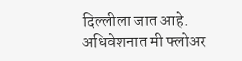दिल्लीला जात आहे. अधिवेशनात मी फ्लोअर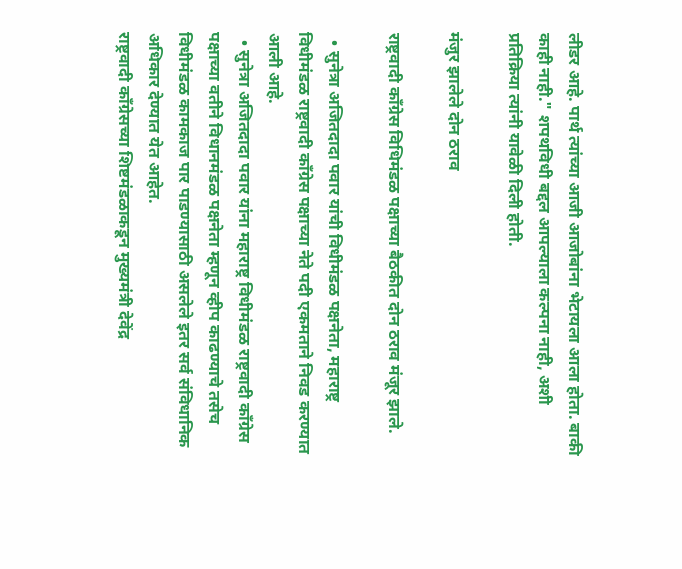लीडर आहे. पार्थ त्यांच्या आजी आजोबांना भेटायला आला होता. बाकी काही नाही." शपथविधी बद्दल आपल्याला कल्पना नाही, अशी प्रतिक्रिया त्यांनी यावेळी दिली होती.

मंजुर झालेले दोन ठराव

राष्ट्रवादी काँग्रेस विधिमंडळ पक्षाच्या बैठकीत दोन ठराव मंजूर झाले.

  • सुनेत्रा अजितदादा पवार यांची विधीमंडळ पक्षनेता, महाराष्ट्र विधीमंडळ राष्ट्रवादी काँग्रेस पक्षाच्या नेते पदी एकमताने निवड करण्यात आली आहे.
  • सुनेत्रा अजितदादा पवार यांना महाराष्ट्र विधीमंडळ राष्ट्रवादी काँग्रेस पक्षाच्या वतीने विधानमंडळ पक्षनेता म्हणून व्हीप काढण्याचे तसेच विधीमंडळ कामकाज पार पाडण्यासाठी असलेले इतर सर्व संविधानिक अधिकार देण्यात येत आहेत.
राष्ट्रवादी काँग्रेसच्या शिष्टमंडळाकडून मुख्यमंत्री देवेंद्र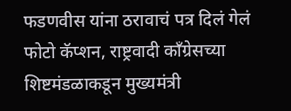फडणवीस यांना ठरावाचं पत्र दिलं गेलं
फोटो कॅप्शन, राष्ट्रवादी काँग्रेसच्या शिष्टमंडळाकडून मुख्यमंत्री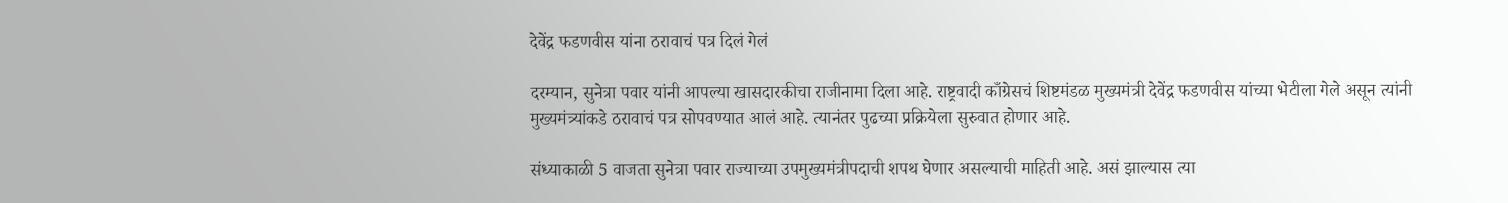देवेंद्र फडणवीस यांना ठरावाचं पत्र दिलं गेलं

दरम्यान, सुनेत्रा पवार यांनी आपल्या खासदारकीचा राजीनामा दिला आहे. राष्ट्रवादी काँग्रेसचं शिष्टमंडळ मुख्यमंत्री देवेंद्र फडणवीस यांच्या भेटीला गेले असून त्यांनी मुख्यमंत्र्यांकडे ठरावाचं पत्र सोपवण्यात आलं आहे. त्यानंतर पुढच्या प्रक्रियेला सुरुवात होणार आहे.

संध्याकाळी 5 वाजता सुनेत्रा पवार राज्याच्या उपमुख्यमंत्रीपदाची शपथ घेणार असल्याची माहिती आहे. असं झाल्यास त्या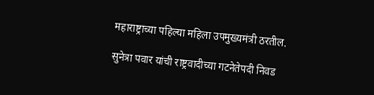महाराष्ट्राच्या पहिल्या महिला उपमुख्यमंत्री ठरतील.

सुनेत्रा पवार यांची राष्ट्रवादीच्या गटनेतेपदी निवड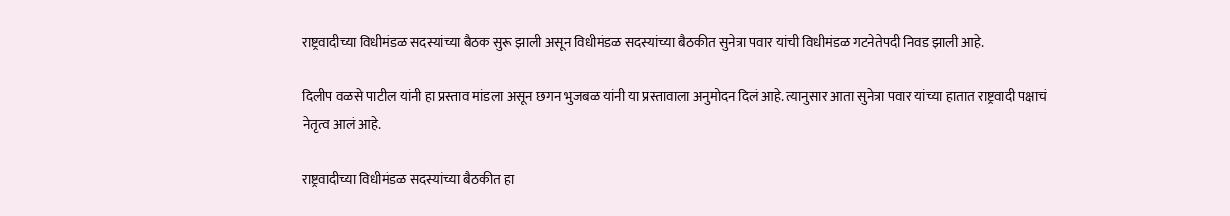राष्ट्रवादीच्या विधीमंडळ सदस्यांच्या बैठक सुरू झाली असून विधीमंडळ सदस्यांच्या बैठकीत सुनेत्रा पवार यांची विधीमंडळ गटनेतेपदी निवड झाली आहे.

दिलीप वळसे पाटील यांनी हा प्रस्ताव मांडला असून छगन भुजबळ यांनी या प्रस्तावाला अनुमोदन दिलं आहे. त्यानुसार आता सुनेत्रा पवार यांच्या हातात राष्ट्रवादी पक्षाचं नेतृत्व आलं आहे.

राष्ट्रवादीच्या विधीमंडळ सदस्यांच्या बैठकीत हा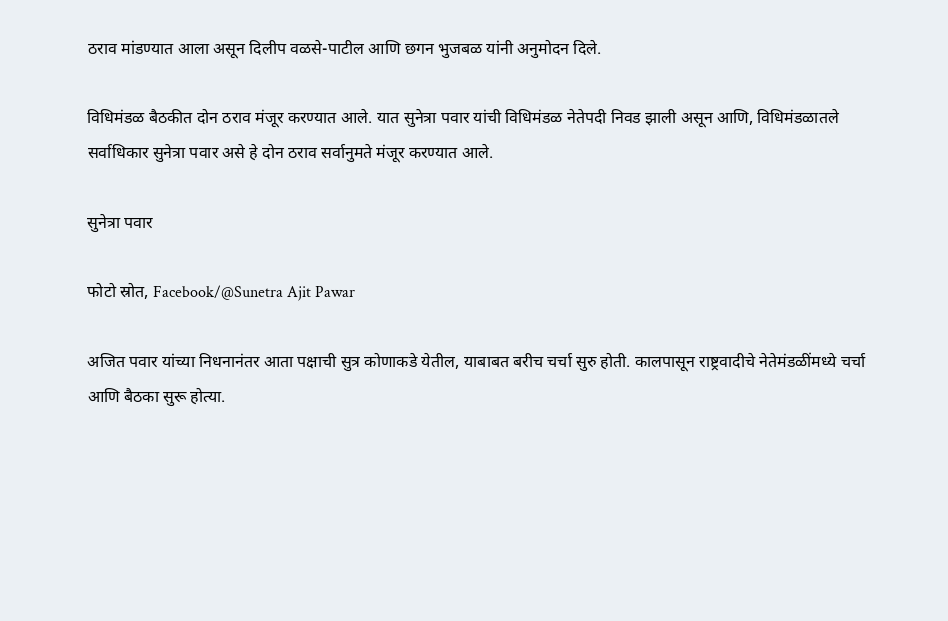ठराव मांडण्यात आला असून दिलीप वळसे-पाटील आणि छगन भुजबळ यांनी अनुमोदन दिले.

विधिमंडळ बैठकीत दोन ठराव मंजूर करण्यात आले. यात सुनेत्रा पवार यांची विधिमंडळ नेतेपदी निवड झाली असून आणि, विधिमंडळातले सर्वाधिकार सुनेत्रा पवार असे हे दोन ठराव सर्वानुमते मंजूर करण्यात आले.

सुनेत्रा पवार

फोटो स्रोत, Facebook/@Sunetra Ajit Pawar

अजित पवार यांच्या निधनानंतर आता पक्षाची सुत्र कोणाकडे येतील, याबाबत बरीच चर्चा सुरु होती. कालपासून राष्ट्रवादीचे नेतेमंडळींमध्ये चर्चा आणि बैठका सुरू होत्या.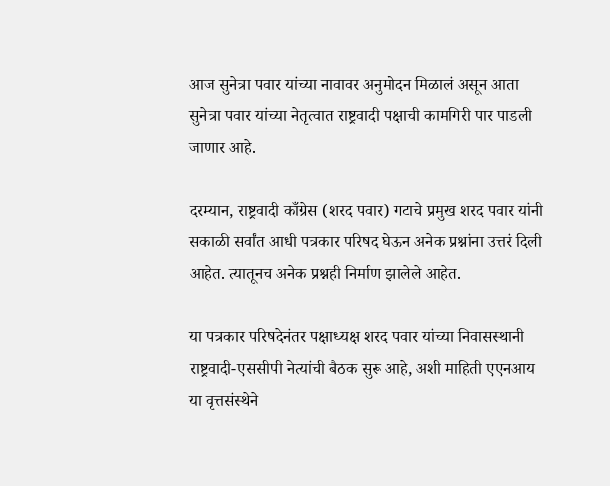आज सुनेत्रा पवार यांच्या नावावर अनुमोदन मिळालं असून आता सुनेत्रा पवार यांच्या नेतृत्वात राष्ट्रवादी पक्षाची कामगिरी पार पाडली जाणार आहे.

दरम्यान, राष्ट्रवादी काँग्रेस (शरद पवार) गटाचे प्रमुख शरद पवार यांनी सकाळी सर्वांत आधी पत्रकार परिषद घेऊन अनेक प्रश्नांना उत्तरं दिली आहेत. त्यातूनच अनेक प्रश्नही निर्माण झालेले आहेत.

या पत्रकार परिषदेनंतर पक्षाध्यक्ष शरद पवार यांच्या निवासस्थानी राष्ट्रवादी-एससीपी नेत्यांची बैठक सुरू आहे, अशी माहिती एएनआय या वृत्तसंस्थेने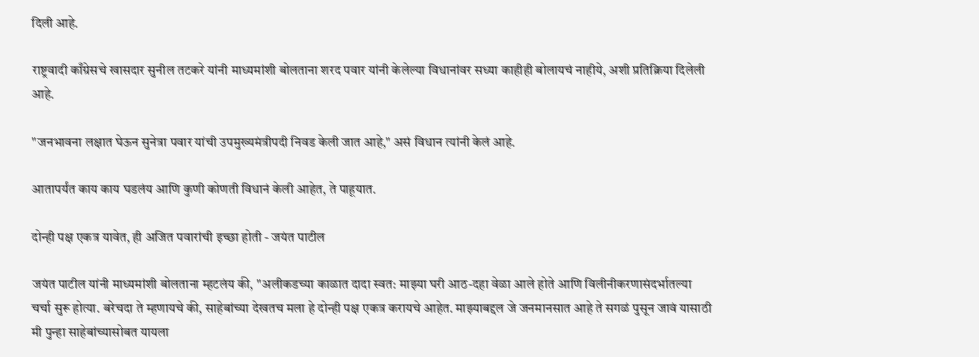दिली आहे.

राष्ट्रवादी काँग्रेसचे खासदार सुनील तटकरे यांनी माध्यमांशी बोलताना शरद पवार यांनी केलेल्या विधानांवर सध्या काहीही बोलायचं नाहीये, अशी प्रतिक्रिया दिलेली आहे.

"जनभावना लक्षात घेऊन सुनेत्रा पवार यांची उपमुख्यमंत्रीपदी निवड केली जात आहे," असं विधान त्यांनी केलं आहे.

आतापर्यंत काय काय घडलंय आणि कुणी कोणती विधानं केली आहेत, ते पाहूयात.

दोन्ही पक्ष एकत्र यावेत, ही अजित पवारांची इच्छा होती - जयंत पाटील

जयंत पाटील यांनी माध्यमांशी बोलताना म्हटलंय की, "अलीकडच्या काळात दादा स्वत: माझ्या घरी आठ-दहा वेळा आले होते आणि विलीनीकरणासंदर्भातल्या चर्चा सुरू होत्या. बरेचदा ते म्हणायचे की, साहेबांच्या देखतच मला हे दोन्ही पक्ष एकत्र करायचे आहेत. माझ्याबद्दल जे जनमानसात आहे ते सगळं पुसून जावं यासाठी मी पुन्हा साहेबांच्यासोबत यायला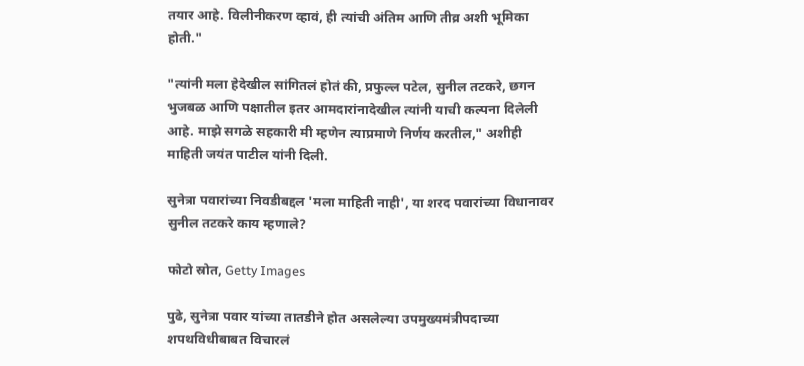तयार आहे. विलीनीकरण व्हावं, ही त्यांची अंतिम आणि तीव्र अशी भूमिका होती."

"त्यांनी मला हेदेखील सांगितलं होतं की, प्रफुल्ल पटेल, सुनील तटकरे, छगन भुजबळ आणि पक्षातील इतर आमदारांनादेखील त्यांनी याची कल्पना दिलेली आहे. माझे सगळे सहकारी मी म्हणेन त्याप्रमाणे निर्णय करतील," अशीही माहिती जयंत पाटील यांनी दिली.

सुनेत्रा पवारांच्या निवडीबद्दल 'मला माहिती नाही', या शरद पवारांच्या विधानावर सुनील तटकरे काय म्हणाले?

फोटो स्रोत, Getty Images

पुढे, सुनेत्रा पवार यांच्या तातडीने होत असलेल्या उपमुख्यमंत्रीपदाच्या शपथविधीबाबत विचारलं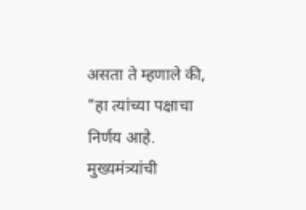असता ते म्हणाले की, "हा त्यांच्या पक्षाचा निर्णय आहे. मुख्यमंत्र्यांची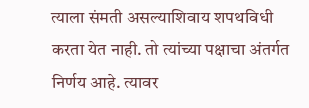त्याला संमती असल्याशिवाय शपथविधी करता येत नाही. तो त्यांच्या पक्षाचा अंतर्गत निर्णय आहे. त्यावर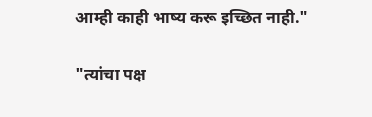आम्ही काही भाष्य करू इच्छित नाही."

"त्यांचा पक्ष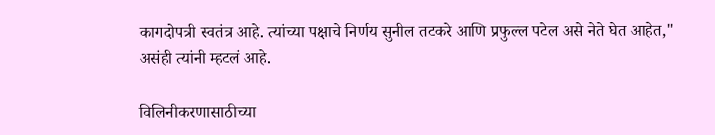कागदोपत्री स्वतंत्र आहे. त्यांच्या पक्षाचे निर्णय सुनील तटकरे आणि प्रफुल्ल पटेल असे नेते घेत आहेत," असंही त्यांनी म्हटलं आहे.

विलिनीकरणासाठीच्या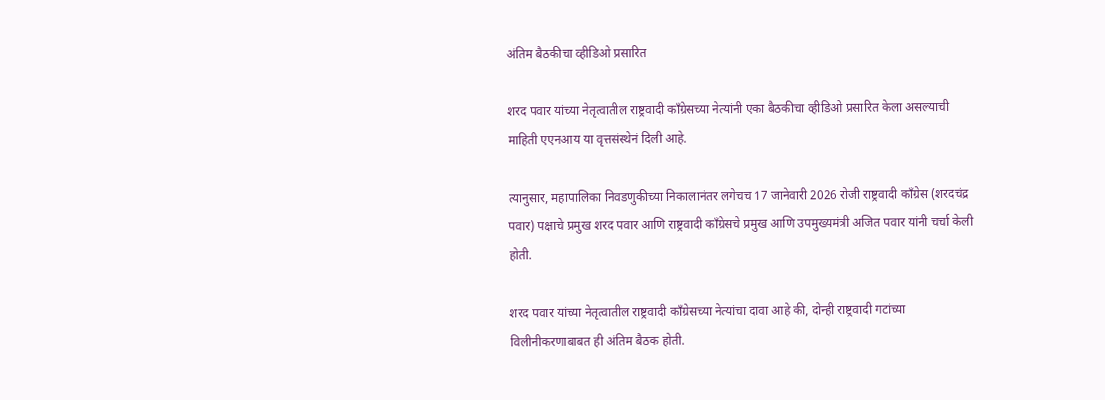अंतिम बैठकीचा व्हीडिओ प्रसारित

शरद पवार यांच्या नेतृत्वातील राष्ट्रवादी काँग्रेसच्या नेत्यांनी एका बैठकीचा व्हीडिओ प्रसारित केला असल्याची माहिती एएनआय या वृत्तसंस्थेनं दिली आहे.

त्यानुसार, महापालिका निवडणुकीच्या निकालानंतर लगेचच 17 जानेवारी 2026 रोजी राष्ट्रवादी काँग्रेस (शरदचंद्र पवार) पक्षाचे प्रमुख शरद पवार आणि राष्ट्रवादी काँग्रेसचे प्रमुख आणि उपमुख्यमंत्री अजित पवार यांनी चर्चा केली होती.

शरद पवार यांच्या नेतृत्वातील राष्ट्रवादी काँग्रेसच्या नेत्यांचा दावा आहे की, दोन्ही राष्ट्रवादी गटांच्या विलीनीकरणाबाबत ही अंतिम बैठक होती.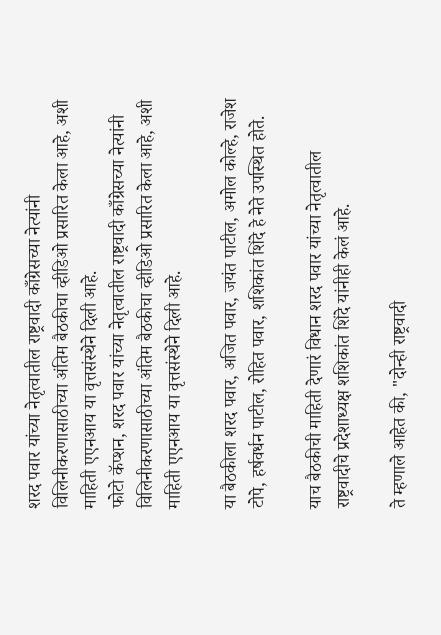शरद पवार यांच्या नेतृत्वातील राष्ट्रवादी काँग्रेसच्या नेत्यांनी विलिनीकरणासाठीच्या अंतिम बैठकीचा व्हीडिओ प्रसारित केला आहे, अशी माहिती एएनआय या वृत्तसंस्थेने दिली आहे.
फोटो कॅप्शन, शरद पवार यांच्या नेतृत्वातील राष्ट्रवादी काँग्रेसच्या नेत्यांनी विलिनीकरणासाठीच्या अंतिम बैठकीचा व्हीडिओ प्रसारित केला आहे, अशी माहिती एएनआय या वृत्तसंस्थेने दिली आहे.

या बैठकीला शरद पवार, अजित पवार, जयंत पाटील, अमोल कोल्हे, राजेश टोपे, हर्षवर्धन पाटील, रोहित पवार, शशिकांत शिंदे हे नेते उपस्थित होते.

याच बैठकीची माहिती देणारं विधान शरद पवार यांच्या नेतृत्वातील राष्ट्रवादीचे प्रदेशाध्यक्ष शशिकांत शिंदे यांनीही केलं आहे.

ते म्हणाले आहेत की, "दोन्ही राष्ट्रवादी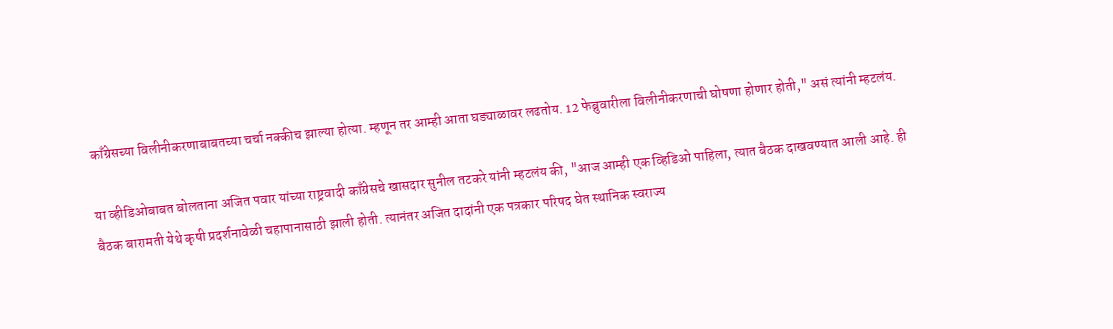काँग्रेसच्या विलीनीकरणाबाबतच्या चर्चा नक्कीच झाल्या होत्या. म्हणून तर आम्ही आता घड्याळावर लढतोय. 12 फेब्रुवारीला विलीनीकरणाची घोषणा होणार होती," असं त्यांनी म्हटलंय.

या व्हीडिओबाबत बोलताना अजित पवार यांच्या राष्ट्रवादी काँग्रेसचे खासदार सुनील तटकरे यांनी म्हटलंय की, "आज आम्ही एक व्हिडिओ पाहिला, त्यात बैठक दाखवण्यात आली आहे. ही बैठक बारामती येथे कृषी प्रदर्शनावेळी चहापानासाठी झाली होती. त्यानंतर अजित दादांनी एक पत्रकार परिषद घेत स्थानिक स्वराज्य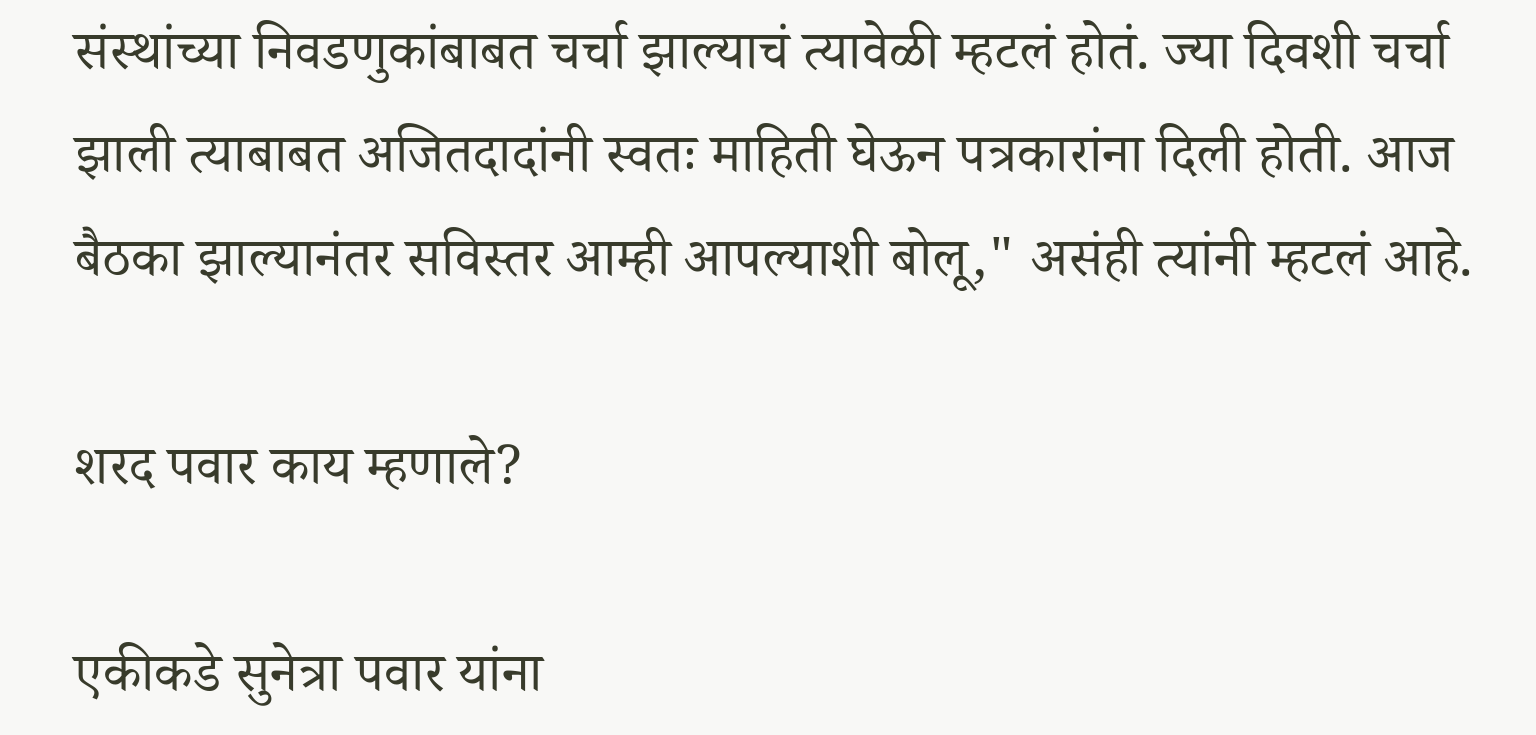संस्थांच्या निवडणुकांबाबत चर्चा झाल्याचं त्यावेळी म्हटलं होतं. ज्या दिवशी चर्चा झाली त्याबाबत अजितदादांनी स्वतः माहिती घेऊन पत्रकारांना दिली होती. आज बैठका झाल्यानंतर सविस्तर आम्ही आपल्याशी बोलू," असंही त्यांनी म्हटलं आहे.

शरद पवार काय म्हणाले?

एकीकडे सुनेत्रा पवार यांना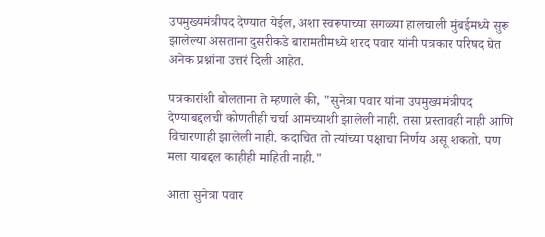उपमुख्यमंत्रीपद देण्यात येईल, अशा स्वरूपाच्या सगळ्या हालचाली मुंबईमध्ये सुरू झालेल्या असताना दुसरीकडे बारामतीमध्ये शरद पवार यांनी पत्रकार परिषद घेत अनेक प्रश्नांना उत्तरं दिली आहेत.

पत्रकारांशी बोलताना ते म्हणाले की, "सुनेत्रा पवार यांना उपमुख्यमंत्रीपद देण्याबद्दलची कोणतीही चर्चा आमच्याशी झालेली नाही. तसा प्रस्तावही नाही आणि विचारणाही झालेली नाही. कदाचित तो त्यांच्या पक्षाचा निर्णय असू शकतो. पण मला याबद्दल काहीही माहिती नाही."

आता सुनेत्रा पवार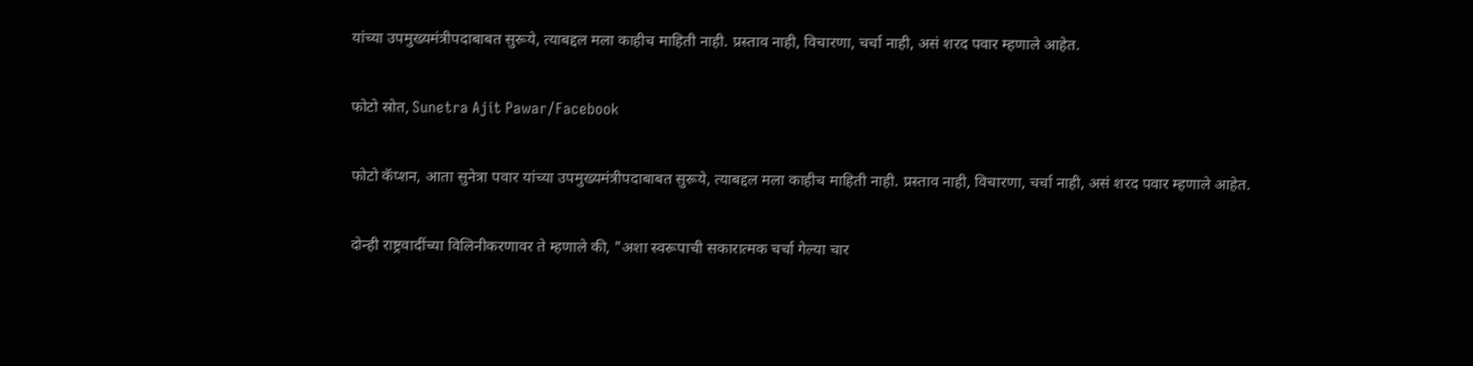यांच्या उपमुख्यमंत्रीपदाबाबत सुरूये, त्याबद्दल मला काहीच माहिती नाही. प्रस्ताव नाही, विचारणा, चर्चा नाही, असं शरद पवार म्हणाले आहेत.

फोटो स्रोत, Sunetra Ajit Pawar/Facebook

फोटो कॅप्शन, आता सुनेत्रा पवार यांच्या उपमुख्यमंत्रीपदाबाबत सुरूये, त्याबद्दल मला काहीच माहिती नाही. प्रस्ताव नाही, विचारणा, चर्चा नाही, असं शरद पवार म्हणाले आहेत.

दोन्ही राष्ट्रवादींच्या विलिनीकरणावर ते म्हणाले की, "अशा स्वरूपाची सकारात्मक चर्चा गेल्या चार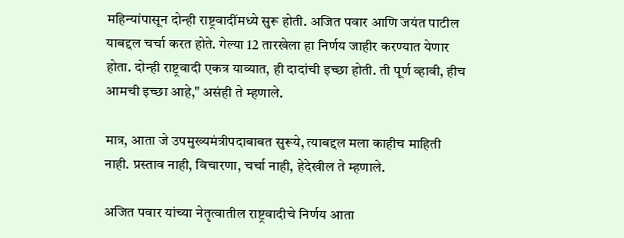महिन्यांपासून दोन्ही राष्ट्रवादींमध्ये सुरू होती. अजित पवार आणि जयंत पाटील याबद्दल चर्चा करत होते. गेल्या 12 तारखेला हा निर्णय जाहीर करण्यात येणार होता. दोन्ही राष्ट्रवादी एकत्र याव्यात, ही दादांची इच्छा होती. ती पूर्ण व्हावी, हीच आमची इच्छा आहे," असंही ते म्हणाले.

मात्र, आता जे उपमुख्यमंत्रीपदाबाबत सुरूये, त्याबद्दल मला काहीच माहिती नाही. प्रस्ताव नाही, विचारणा, चर्चा नाही, हेदेखील ते म्हणाले.

अजित पवार यांच्या नेतृत्वातील राष्ट्रवादीचे निर्णय आता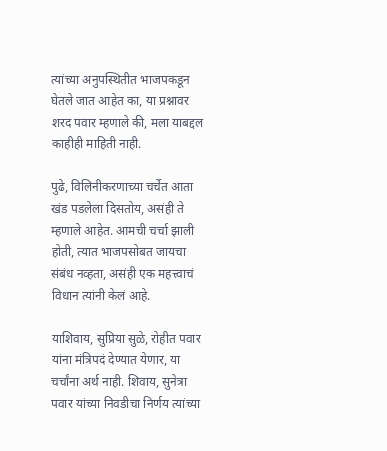त्यांच्या अनुपस्थितीत भाजपकडून घेतले जात आहेत का, या प्रश्नावर शरद पवार म्हणाले की, मला याबद्दल काहीही माहिती नाही.

पुढे, विलिनीकरणाच्या चर्चेत आता खंड पडलेला दिसतोय, असंही ते म्हणाले आहेत. आमची चर्चा झाली होती, त्यात भाजपसोबत जायचा संबंध नव्हता, असंही एक महत्त्वाचं विधान त्यांनी केलं आहे.

याशिवाय, सुप्रिया सुळे, रोहीत पवार यांना मंत्रिपदं देण्यात येणार, या चर्चांना अर्थ नाही. शिवाय, सुनेत्रा पवार यांच्या निवडीचा निर्णय त्यांच्या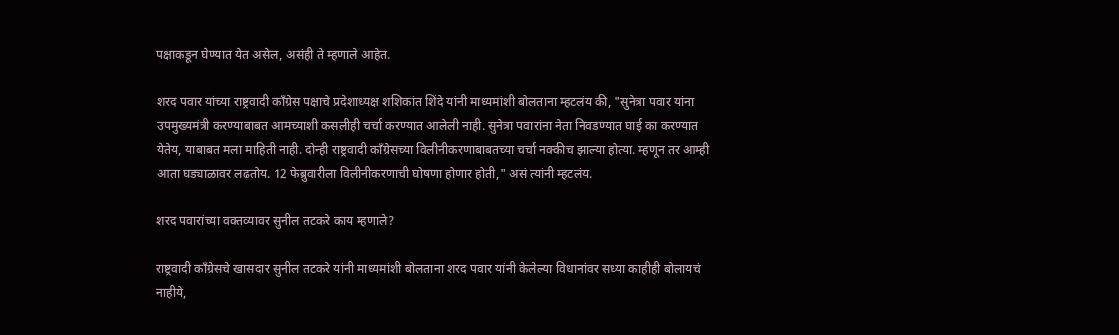पक्षाकडून घेण्यात येत असेल, असंही ते म्हणाले आहेत.

शरद पवार यांच्या राष्ट्रवादी काँग्रेस पक्षाचे प्रदेशाध्यक्ष शशिकांत शिंदे यांनी माध्यमांशी बोलताना म्हटलंय की, "सुनेत्रा पवार यांना उपमुख्यमंत्री करण्याबाबत आमच्याशी कसलीही चर्चा करण्यात आलेली नाही. सुनेत्रा पवारांना नेता निवडण्यात घाई का करण्यात येतेय, याबाबत मला माहिती नाही. दोन्ही राष्ट्रवादी काँग्रेसच्या विलीनीकरणाबाबतच्या चर्चा नक्कीच झाल्या होत्या. म्हणून तर आम्ही आता घड्याळावर लढतोय. 12 फेब्रुवारीला विलीनीकरणाची घोषणा होणार होती," असं त्यांनी म्हटलंय.

शरद पवारांच्या वक्तव्यावर सुनील तटकरे काय म्हणाले?

राष्ट्रवादी काँग्रेसचे खासदार सुनील तटकरे यांनी माध्यमांशी बोलताना शरद पवार यांनी केलेल्या विधानांवर सध्या काहीही बोलायचं नाहीये,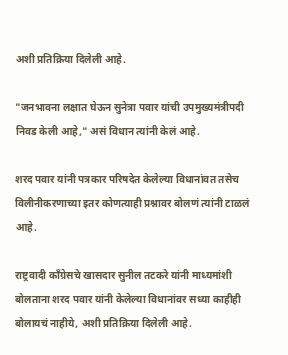अशी प्रतिक्रिया दिलेली आहे.

"जनभावना लक्षात घेऊन सुनेत्रा पवार यांची उपमुख्यमंत्रीपदी निवड केली आहे," असं विधान त्यांनी केलं आहे.

शरद पवार यांनी पत्रकार परिषदेत केलेल्या विधानांवत तसेच विलीनीकरणाच्या इतर कोणत्याही प्रश्नावर बोलणं त्यांनी टाळलं आहे.

राष्ट्रवादी काँग्रेसचे खासदार सुनील तटकरे यांनी माध्यमांशी बोलताना शरद पवार यांनी केलेल्या विधानांवर सध्या काहीही बोलायचं नाहीये, अशी प्रतिक्रिया दिलेली आहे.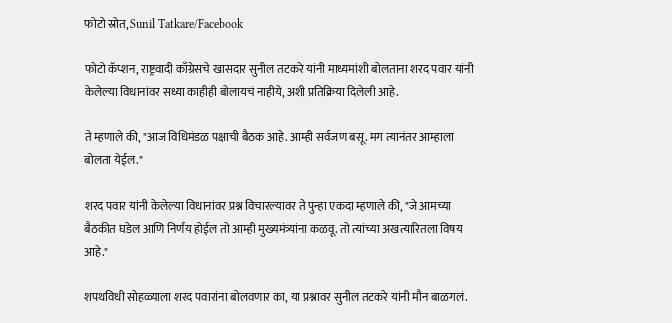फोटो स्रोत, Sunil Tatkare/Facebook

फोटो कॅप्शन, राष्ट्रवादी काँग्रेसचे खासदार सुनील तटकरे यांनी माध्यमांशी बोलताना शरद पवार यांनी केलेल्या विधानांवर सध्या काहीही बोलायचं नाहीये, अशी प्रतिक्रिया दिलेली आहे.

ते म्हणाले की, "आज विधिमंडळ पक्षाची बैठक आहे. आम्ही सर्वजण बसू. मग त्यानंतर आम्हाला बोलता येईल."

शरद पवार यांनी केलेल्या विधानांवर प्रश्न विचारल्यावर ते पुन्हा एकदा म्हणाले की, "जे आमच्या बैठकीत घडेल आणि निर्णय होईल तो आम्ही मुख्यमंत्र्यांना कळवू. तो त्यांच्या अखत्यारितला विषय आहे."

शपथविधी सोहळ्याला शरद पवारांना बोलवणार का, या प्रश्नावर सुनील तटकरे यांनी मौन बाळगलं.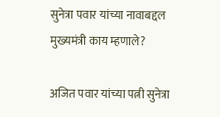सुनेत्रा पवार यांच्या नावाबद्दल मुख्यमंत्री काय म्हणाले?

अजित पवार यांच्या पत्नी सुनेत्रा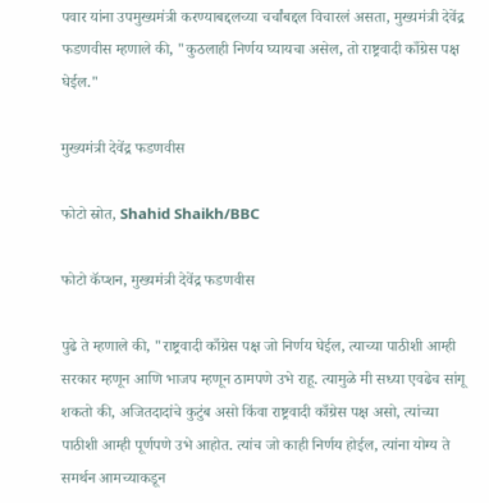पवार यांना उपमुख्यमंत्री करण्याबद्दलच्या चर्चांबद्दल विचारलं असता, मुख्यमंत्री देवेंद्र फडणवीस म्हणाले की, "कुठलाही निर्णय घ्यायचा असेल, तो राष्ट्रवादी काँग्रेस पक्ष घेईल."

मुख्यमंत्री देवेंद्र फडणवीस

फोटो स्रोत, Shahid Shaikh/BBC

फोटो कॅप्शन, मुख्यमंत्री देवेंद्र फडणवीस

पुढे ते म्हणाले की, "राष्ट्रवादी काँग्रेस पक्ष जो निर्णय घेईल, त्याच्या पाठीशी आम्ही सरकार म्हणून आणि भाजप म्हणून ठामपणे उभे राहू. त्यामुळे मी सध्या एवढेच सांगू शकतो की, अजितदादांचे कुटुंब असो किंवा राष्ट्रवादी काँग्रेस पक्ष असो, त्यांच्या पाठीशी आम्ही पूर्णपणे उभे आहोत. त्यांच जो काही निर्णय होईल, त्यांना योग्य ते समर्थन आमच्याकडून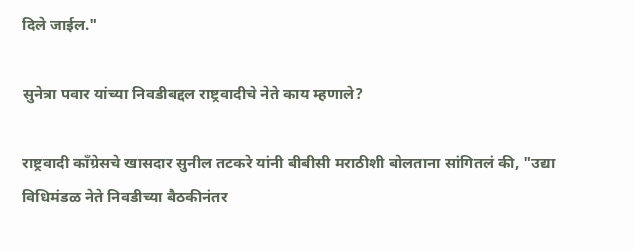दिले जाईल."

सुनेत्रा पवार यांच्या निवडीबद्दल राष्ट्रवादीचे नेते काय म्हणाले?

राष्ट्रवादी काँग्रेसचे खासदार सुनील तटकरे यांनी बीबीसी मराठीशी बोलताना सांगितलं की, "उद्या विधिमंडळ नेते निवडीच्या बैठकीनंतर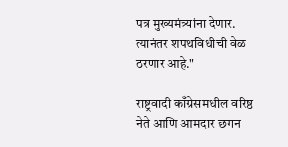पत्र मुख्यमंत्र्यांना देणार. त्यानंतर शपथविधीची वेळ ठरणार आहे."

राष्ट्रवादी काँग्रेसमधील वरिष्ठ नेते आणि आमदार छगन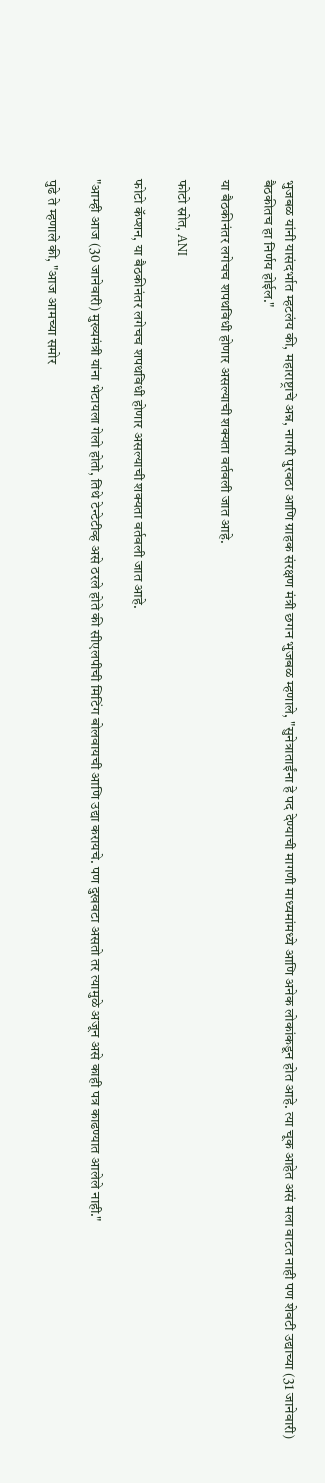भुजबळ यांनी यासंदर्भात म्हटलंय की, महाराष्ट्राचे अन्न, नागरी पुरवठा आणि ग्राहक संरक्षण मंत्री छगन भुजबळ म्हणाले, "सुनेत्राताईंना हे पद देण्याची मागणी माध्यमांमध्ये आणि अनेक लोकांकडून होत आहे. त्या चूक आहेत असं मला वाटत नाही पण शेवटी उद्याच्या (31 जानेवारी) बैठकीतच हा निर्णय होईल."

या बैठकीनंतर लगेचच शपथविधी होणार असल्याची शक्यता वर्तवली जात आहे.

फोटो स्रोत, ANI

फोटो कॅप्शन, या बैठकीनंतर लगेचच शपथविधी होणार असल्याची शक्यता वर्तवली जात आहे.

"आम्ही आज (30 जानेवारी) मुख्यमंत्री यांना भेटायला गेलो होतो, तिथे टेन्टेटीव्ह असे ठरले होते की सीएलपीची मिटिंग बोलवायची आणि उद्या करायचे. पण दुखवटा असतो तर त्यामुळे अजून असे काही पत्र काढण्यात आलेले नाही."

पुढे ते म्हणाले की, "आज आमच्या समोर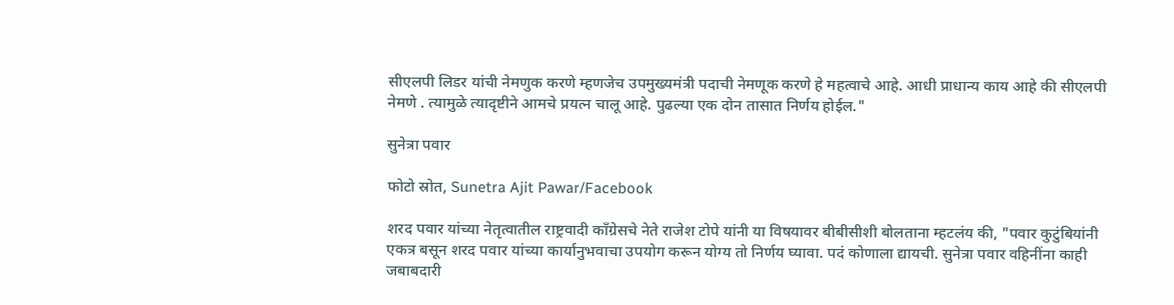सीएलपी लिडर यांची नेमणुक करणे म्हणजेच उपमुख्यमंत्री पदाची नेमणूक करणे हे महत्वाचे आहे. आधी प्राधान्य काय आहे की सीएलपी नेमणे . त्यामुळे त्यादृष्टीने आमचे प्रयत्न चालू आहे. पुढल्या एक दोन तासात निर्णय होईल."

सुनेत्रा पवार

फोटो स्रोत, Sunetra Ajit Pawar/Facebook

शरद पवार यांच्या नेतृत्वातील राष्ट्रवादी काँग्रेसचे नेते राजेश टोपे यांनी या विषयावर बीबीसीशी बोलताना म्हटलंय की, "पवार कुटुंबियांनी एकत्र बसून शरद पवार यांच्या कार्यानुभवाचा उपयोग करून योग्य तो निर्णय घ्यावा. पदं कोणाला द्यायची. सुनेत्रा पवार वहिनींना काही जबाबदारी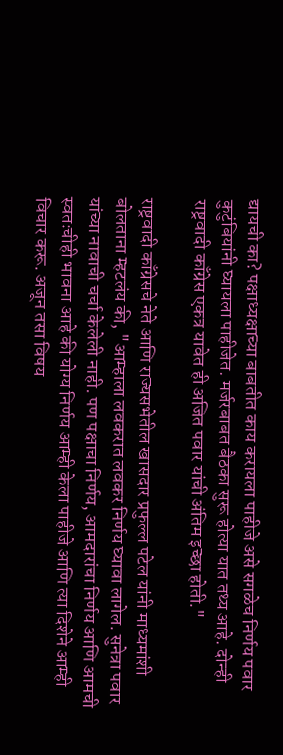द्यायची का? पक्षाध्यक्षाच्या बाबतीत काय करायला पाहीजे असे सगळेच निर्णय पवार कुटुंबियांनी घ्यायला पाहीजेत. मर्जरबाबत बैठका सुरू होत्या यात तथ्य आहे. दोन्ही राष्ट्रवादी काँग्रेस एकत्र यावेत ही अजित पवार यांची अंतिम इच्छा होती."

राष्ट्रवादी काँग्रेसचे नेते आणि राज्यसभेतील खासदार प्रफुल्ल पटेल यांनी माध्यमांशी बोलताना म्हटलंय की, "आम्हाला लवकरात लवकर निर्णय घ्यावा लागेल. सुनेत्रा पवार यांच्या नावाची चर्चा केलेली नाही. पण पक्षाचा निर्णय, आमदारांचा निर्णय आणि आमची स्वतःचीही भावना आहे की योग्य निर्णय आम्ही केला पाहीजे आणि त्या दिशेने आम्ही विचार करू. अजून तसा विषय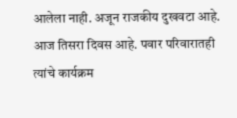आलेला नाही. अजून राजकीय दुखवटा आहे. आज तिसरा दिवस आहे. पवार परिवारातही त्यांचे कार्यक्रम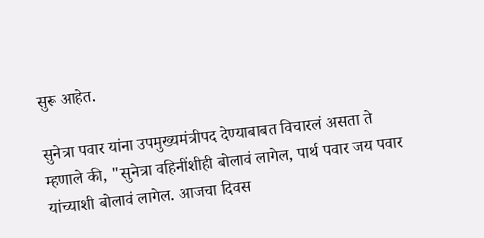सुरू आहेत.

सुनेत्रा पवार यांना उपमुख्यमंत्रीपद देण्याबाबत विचारलं असता ते म्हणाले की, "सुनेत्रा वहिनींशीही बोलावं लागेल, पार्थ पवार जय पवार यांच्याशी बोलावं लागेल. आजचा दिवस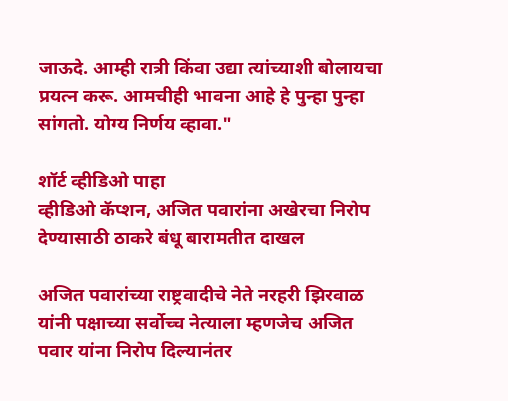जाऊदे. आम्ही रात्री किंवा उद्या त्यांच्याशी बोलायचा प्रयत्न करू. आमचीही भावना आहे हे पुन्हा पुन्हा सांगतो. योग्य निर्णय व्हावा."

शॉर्ट व्हीडिओ पाहा
व्हीडिओ कॅप्शन, अजित पवारांना अखेरचा निरोप देण्यासाठी ठाकरे बंधू बारामतीत दाखल

अजित पवारांच्या राष्ट्रवादीचे नेते नरहरी झिरवाळ यांनी पक्षाच्या सर्वोच्च नेत्याला म्हणजेच अजित पवार यांना निरोप दिल्यानंतर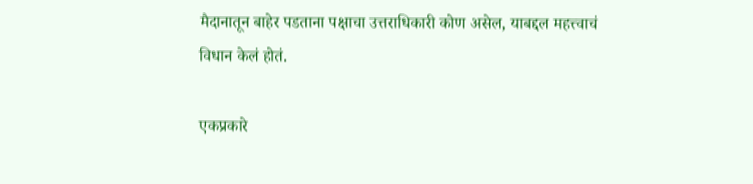मैदानातून बाहेर पडताना पक्षाचा उत्तराधिकारी कोण असेल, याबद्दल महत्त्वाचं विधान केलं होतं.

एकप्रकारे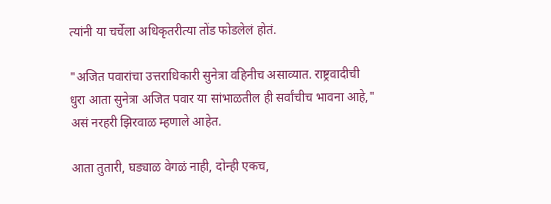त्यांनी या चर्चेला अधिकृतरीत्या तोंड फोडलेलं होतं.

"अजित पवारांचा उत्तराधिकारी सुनेत्रा वहिनीच असाव्यात. राष्ट्रवादीची धुरा आता सुनेत्रा अजित पवार या सांभाळतील ही सर्वांचीच भावना आहे," असं नरहरी झिरवाळ म्हणाले आहेत.

आता तुतारी, घड्याळ वेगळं नाही, दोन्ही एकच,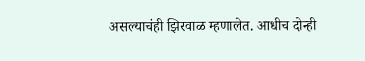असल्याचंही झिरवाळ म्हणालेत. आधीच दोन्ही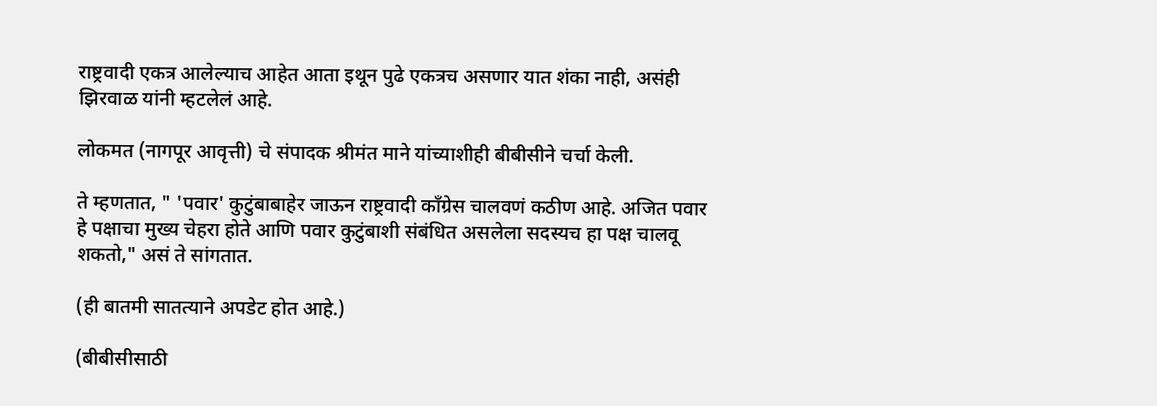राष्ट्रवादी एकत्र आलेल्याच आहेत आता इथून पुढे एकत्रच असणार यात शंका नाही, असंही झिरवाळ यांनी म्हटलेलं आहे.

लोकमत (नागपूर आवृत्ती) चे संपादक श्रीमंत माने यांच्याशीही बीबीसीने चर्चा केली.

ते म्हणतात, " 'पवार' कुटुंबाबाहेर जाऊन राष्ट्रवादी काँग्रेस चालवणं कठीण आहे. अजित पवार हे पक्षाचा मुख्य चेहरा होते आणि पवार कुटुंबाशी संबंधित असलेला सदस्यच हा पक्ष चालवू शकतो," असं ते सांगतात.

(ही बातमी सातत्याने अपडेट होत आहे.)

(बीबीसीसाठी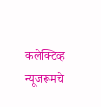कलेक्टिव्ह न्यूजरूमचे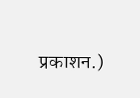प्रकाशन.)